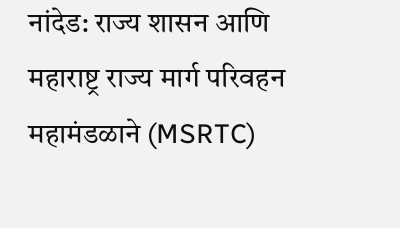नांदेड: राज्य शासन आणि महाराष्ट्र राज्य मार्ग परिवहन महामंडळाने (MSRTC)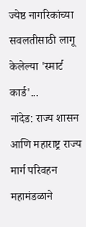ज्येष्ठ नागरिकांच्या सवलतीसाठी लागू केलेल्या 'स्मार्ट कार्ड'...
नांदेड: राज्य शासन आणि महाराष्ट्र राज्य मार्ग परिवहन महामंडळाने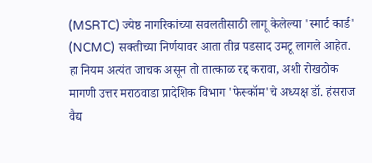(MSRTC) ज्येष्ठ नागरिकांच्या सवलतीसाठी लागू केलेल्या 'स्मार्ट कार्ड' (NCMC) सक्तीच्या निर्णयावर आता तीव्र पडसाद उमटू लागले आहेत. हा नियम अत्यंत जाचक असून तो तात्काळ रद्द करावा, अशी रोखठोक मागणी उत्तर मराठवाडा प्रादेशिक विभाग 'फेस्कॉम'चे अध्यक्ष डॉ. हंसराज वैद्य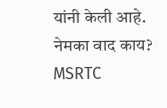यांनी केली आहे.
नेमका वाद काय?
MSRTC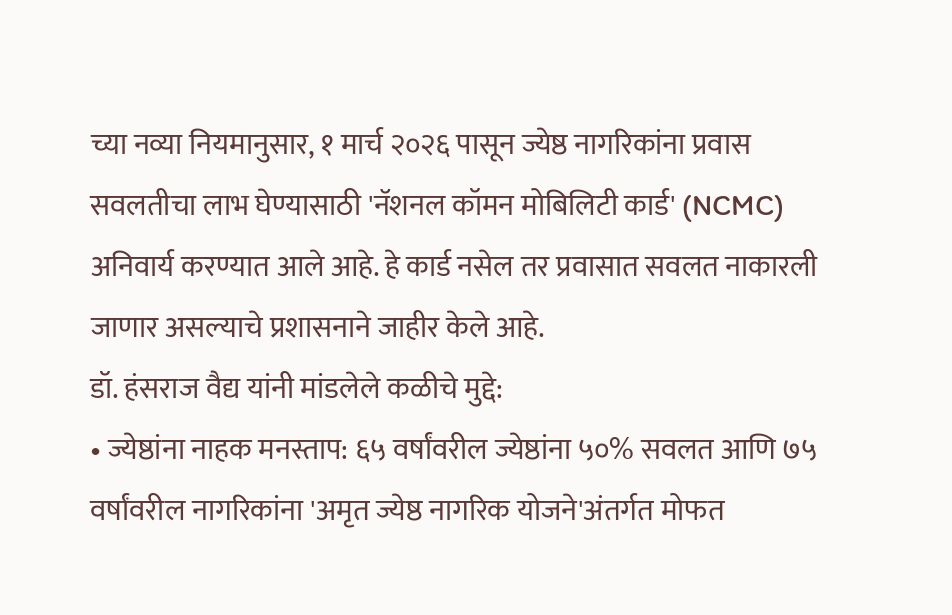च्या नव्या नियमानुसार, १ मार्च २०२६ पासून ज्येष्ठ नागरिकांना प्रवास सवलतीचा लाभ घेण्यासाठी 'नॅशनल कॉमन मोबिलिटी कार्ड' (NCMC) अनिवार्य करण्यात आले आहे. हे कार्ड नसेल तर प्रवासात सवलत नाकारली जाणार असल्याचे प्रशासनाने जाहीर केले आहे.
डॉ. हंसराज वैद्य यांनी मांडलेले कळीचे मुद्दे:
• ज्येष्ठांना नाहक मनस्ताप: ६५ वर्षांवरील ज्येष्ठांना ५०% सवलत आणि ७५ वर्षांवरील नागरिकांना 'अमृत ज्येष्ठ नागरिक योजने'अंतर्गत मोफत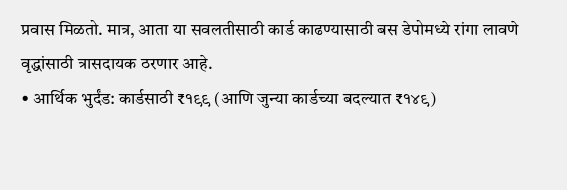प्रवास मिळतो. मात्र, आता या सवलतीसाठी कार्ड काढण्यासाठी बस डेपोमध्ये रांगा लावणे वृद्धांसाठी त्रासदायक ठरणार आहे.
• आर्थिक भुर्दंड: कार्डसाठी ₹१९९ (आणि जुन्या कार्डच्या बदल्यात ₹१४९)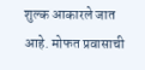शुल्क आकारले जात आहे. मोफत प्रवासाची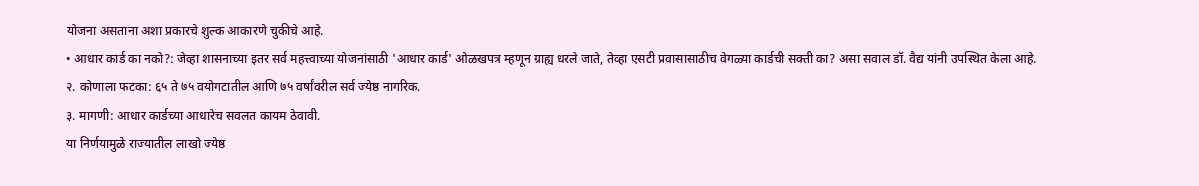योजना असताना अशा प्रकारचे शुल्क आकारणे चुकीचे आहे.
• आधार कार्ड का नको?: जेव्हा शासनाच्या इतर सर्व महत्त्वाच्या योजनांसाठी 'आधार कार्ड' ओळखपत्र म्हणून ग्राह्य धरले जाते, तेव्हा एसटी प्रवासासाठीच वेगळ्या कार्डची सक्ती का? असा सवाल डॉ. वैद्य यांनी उपस्थित केला आहे.
२. कोणाला फटका: ६५ ते ७५ वयोगटातील आणि ७५ वर्षांवरील सर्व ज्येष्ठ नागरिक.
३. मागणी: आधार कार्डच्या आधारेच सवलत कायम ठेवावी.
या निर्णयामुळे राज्यातील लाखो ज्येष्ठ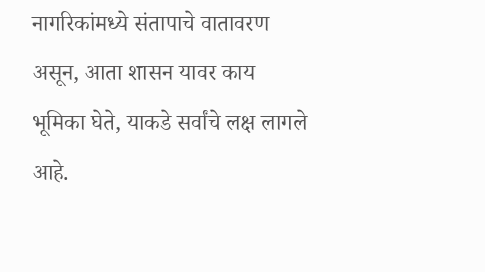नागरिकांमध्ये संतापाचे वातावरण असून, आता शासन यावर काय भूमिका घेते, याकडे सर्वांचे लक्ष लागले आहे.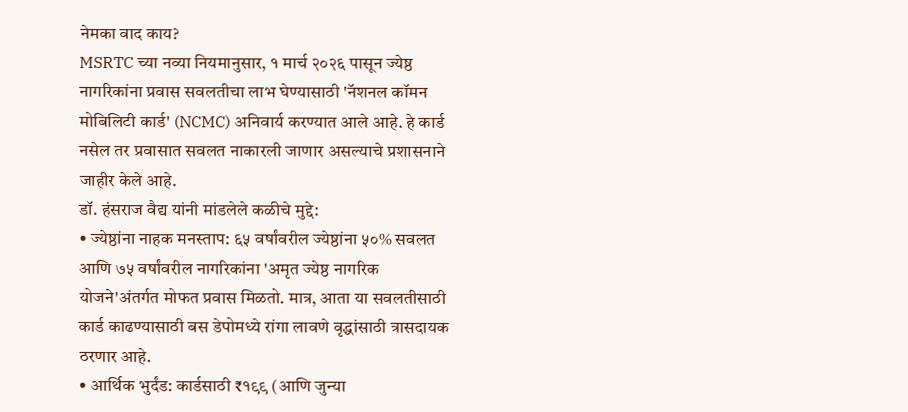नेमका वाद काय?
MSRTC च्या नव्या नियमानुसार, १ मार्च २०२६ पासून ज्येष्ठ नागरिकांना प्रवास सवलतीचा लाभ घेण्यासाठी 'नॅशनल कॉमन मोबिलिटी कार्ड' (NCMC) अनिवार्य करण्यात आले आहे. हे कार्ड नसेल तर प्रवासात सवलत नाकारली जाणार असल्याचे प्रशासनाने जाहीर केले आहे.
डॉ. हंसराज वैद्य यांनी मांडलेले कळीचे मुद्दे:
• ज्येष्ठांना नाहक मनस्ताप: ६५ वर्षांवरील ज्येष्ठांना ५०% सवलत आणि ७५ वर्षांवरील नागरिकांना 'अमृत ज्येष्ठ नागरिक योजने'अंतर्गत मोफत प्रवास मिळतो. मात्र, आता या सवलतीसाठी कार्ड काढण्यासाठी बस डेपोमध्ये रांगा लावणे वृद्धांसाठी त्रासदायक ठरणार आहे.
• आर्थिक भुर्दंड: कार्डसाठी ₹१९९ (आणि जुन्या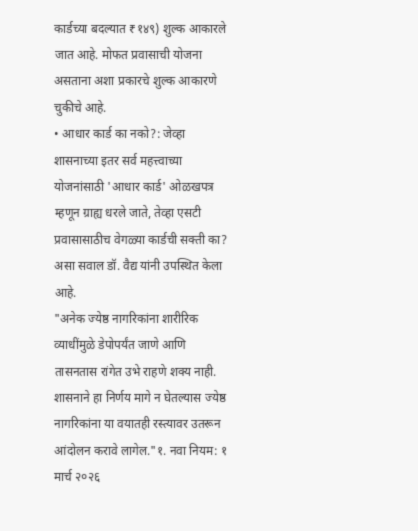कार्डच्या बदल्यात ₹१४९) शुल्क आकारले जात आहे. मोफत प्रवासाची योजना असताना अशा प्रकारचे शुल्क आकारणे चुकीचे आहे.
• आधार कार्ड का नको?: जेव्हा शासनाच्या इतर सर्व महत्त्वाच्या योजनांसाठी 'आधार कार्ड' ओळखपत्र म्हणून ग्राह्य धरले जाते, तेव्हा एसटी प्रवासासाठीच वेगळ्या कार्डची सक्ती का? असा सवाल डॉ. वैद्य यांनी उपस्थित केला आहे.
"अनेक ज्येष्ठ नागरिकांना शारीरिक व्याधींमुळे डेपोपर्यंत जाणे आणि तासनतास रांगेत उभे राहणे शक्य नाही. शासनाने हा निर्णय मागे न घेतल्यास ज्येष्ठ नागरिकांना या वयातही रस्त्यावर उतरून आंदोलन करावे लागेल."१. नवा नियम: १ मार्च २०२६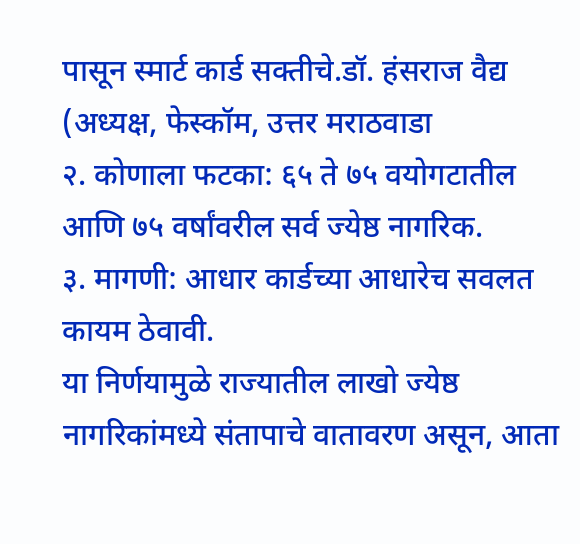पासून स्मार्ट कार्ड सक्तीचे.डॉ. हंसराज वैद्य (अध्यक्ष, फेस्कॉम, उत्तर मराठवाडा
२. कोणाला फटका: ६५ ते ७५ वयोगटातील आणि ७५ वर्षांवरील सर्व ज्येष्ठ नागरिक.
३. मागणी: आधार कार्डच्या आधारेच सवलत कायम ठेवावी.
या निर्णयामुळे राज्यातील लाखो ज्येष्ठ नागरिकांमध्ये संतापाचे वातावरण असून, आता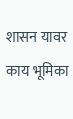शासन यावर काय भूमिका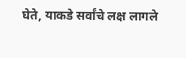घेते, याकडे सर्वांचे लक्ष लागले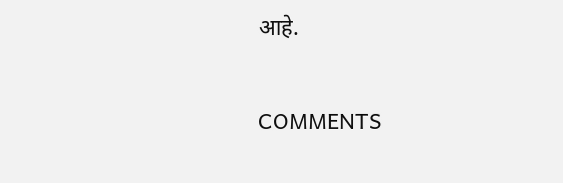आहे.

COMMENTS